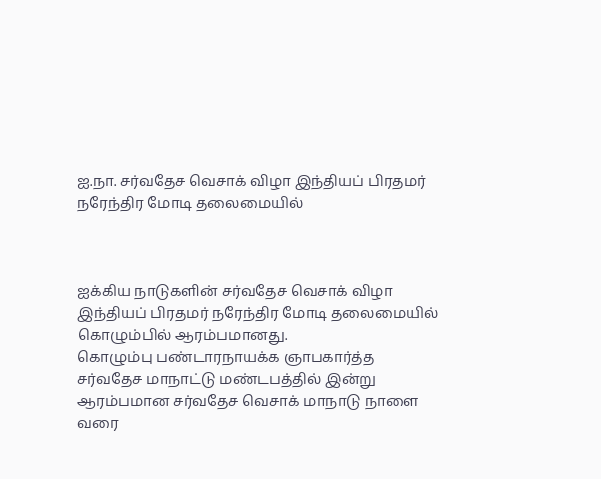ஐ.நா. சர்வதேச வெசாக் விழா இந்தியப் பிரதமர் நரேந்திர மோடி தலைமையில்



ஐக்கிய நாடுகளின் சர்வதேச வெசாக் விழா இந்தியப் பிரதமர் நரேந்திர மோடி தலைமையில் கொழும்பில் ஆரம்பமானது.
கொழும்பு பண்டாரநாயக்க ஞாபகார்த்த சர்வதேச மாநாட்டு மண்டபத்தில் இன்று ஆரம்பமான சர்வதேச வெசாக் மாநாடு நாளை வரை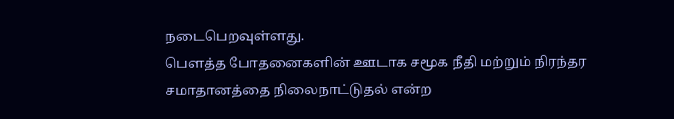நடைபெறவுள்ளது.
பௌத்த போதனைகளின் ஊடாக சமூக நீதி மற்றும் நிரந்தர சமாதானத்தை நிலைநாட்டுதல் என்ற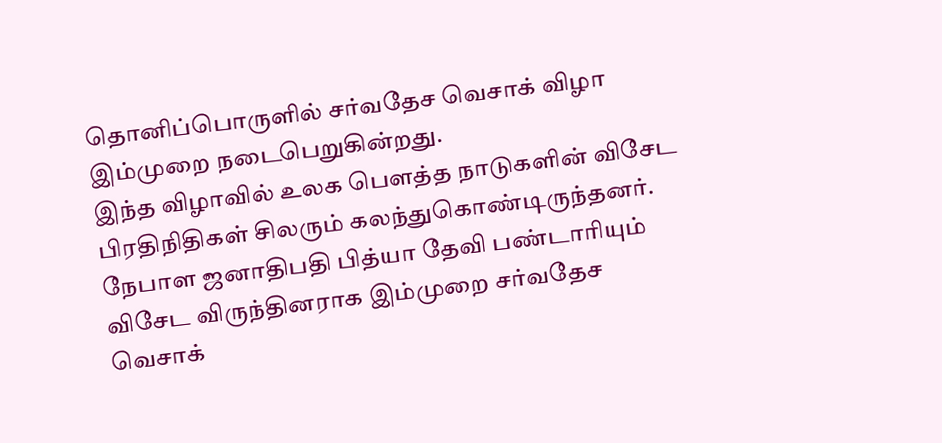தொனிப்பொருளில் சர்வதேச வெசாக் விழா இம்முறை நடைபெறுகின்றது.
இந்த விழாவில் உலக பௌத்த நாடுகளின் விசேட பிரதிநிதிகள் சிலரும் கலந்துகொண்டிருந்தனர்.
நேபாள ஜனாதிபதி பித்யா தேவி பண்டாரியும் விசேட விருந்தினராக இம்முறை சர்வதேச வெசாக்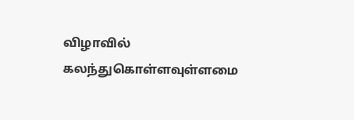விழாவில் கலந்துகொள்ளவுள்ளமை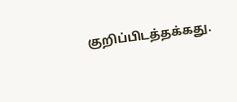குறிப்பிடத்தக்கது.